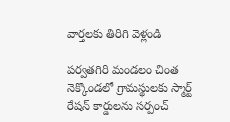వార్తలకు తిరిగి వెళ్లండి

పర్వతగిరి మండలం చింత నెక్కొండలో గ్రామస్థులకు స్మార్ట్ రేషన్ కార్డులను సర్పంచ్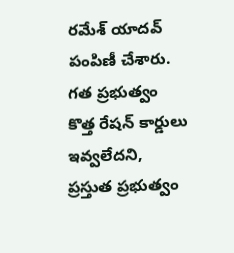రమేశ్ యాదవ్ పంపిణీ చేశారు.
గత ప్రభుత్వం కొత్త రేషన్ కార్డులు ఇవ్వలేదని, ప్రస్తుత ప్రభుత్వం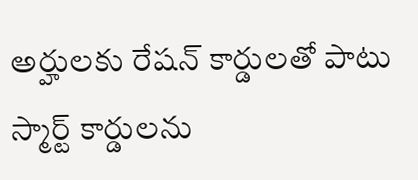అర్హులకు రేషన్ కార్డులతో పాటు స్మార్ట్ కార్డులను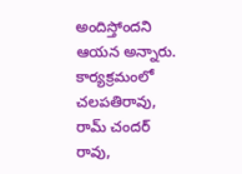అందిస్తోందని ఆయన అన్నారు. కార్యక్రమంలో చలపతిరావు, రామ్ చందర్ రావు,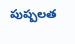పుష్పలత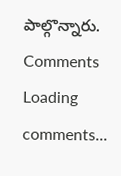పాల్గొన్నారు.
Comments
Loading comments...